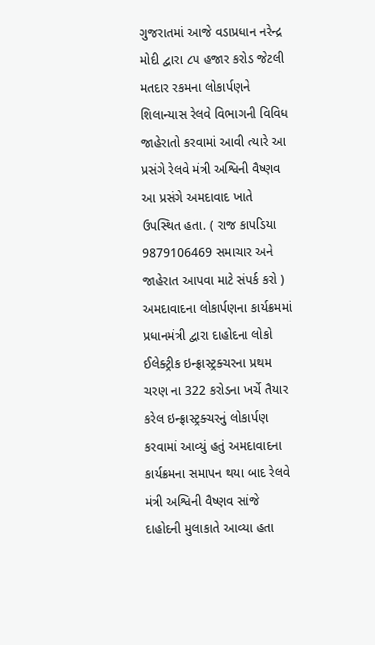ગુજરાતમાં આજે વડાપ્રધાન નરેન્દ્ર મોદી દ્વારા ૮૫ હજાર કરોડ જેટલી મતદાર રકમના લોકાર્પણને શિલાન્યાસ રેલવે વિભાગની વિવિધ જાહેરાતો કરવામાં આવી ત્યારે આ પ્રસંગે રેલવે મંત્રી અશ્વિની વૈષ્ણવ આ પ્રસંગે અમદાવાદ ખાતે ઉપસ્થિત હતા. ( રાજ કાપડિયા 9879106469 સમાચાર અને જાહેરાત આપવા માટે સંપર્ક કરો ) અમદાવાદના લોકાર્પણના કાર્યક્રમમાં પ્રધાનમંત્રી દ્વારા દાહોદના લોકો ઈલેક્ટ્રીક ઇન્ફ્રાસ્ટ્રક્ચરના પ્રથમ ચરણ ના 322 કરોડના ખર્ચે તૈયાર કરેલ ઇન્ફ્રાસ્ટ્રક્ચરનું લોકાર્પણ કરવામાં આવ્યું હતું અમદાવાદના કાર્યક્રમના સમાપન થયા બાદ રેલવે મંત્રી અશ્વિની વૈષ્ણવ સાંજે દાહોદની મુલાકાતે આવ્યા હતા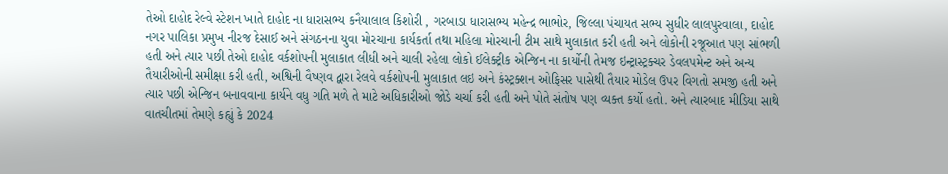તેઓ દાહોદ રેલ્વે સ્ટેશન ખાતે દાહોદ ના ધારાસભ્ય કનૈયાલાલ કિશોરી , ગરબાડા ધારાસભ્ય મહેન્દ્ર ભાભોર, જિલ્લા પંચાયત સભ્ય સુધીર લાલપુરવાલા, દાહોદ નગર પાલિકા પ્રમુખ નીરજ દેસાઈ અને સંગઠનના યુવા મોરચાના કાર્યકર્તા તથા મહિલા મોરચાની ટીમ સાથે મુલાકાત કરી હતી અને લોકોની રજૂઆત પણ સાંભળી હતી અને ત્યાર પછી તેઓ દાહોદ વર્કશોપની મુલાકાત લીધી અને ચાલી રહેલા લોકો ઈલેક્ટ્રીક એન્જિન ના કાર્યોની તેમજ ઇન્ટ્રાસ્ટ્રક્ચર ડેવલપમેન્ટ અને અન્ય તૈયારીઓની સમીક્ષા કરી હતી, અશ્વિની વૈષ્ણવ દ્વારા રેલવે વર્કશોપની મુલાકાત લઇ અને કંસ્ટ્રક્શન ઓફિસર પાસેથી તૈયાર મોડેલ ઉપર વિગતો સમજી હતી અને ત્યાર પછી એન્જિન બનાવવાના કાર્યને વધુ ગતિ મળે તે માટે અધિકારીઓ જોડે ચર્ચા કરી હતી અને પોતે સંતોષ પણ વ્યક્ત કર્યો હતો. અને ત્યારબાદ મીડિયા સાથે વાતચીતમાં તેમણે કહ્યું કે 2024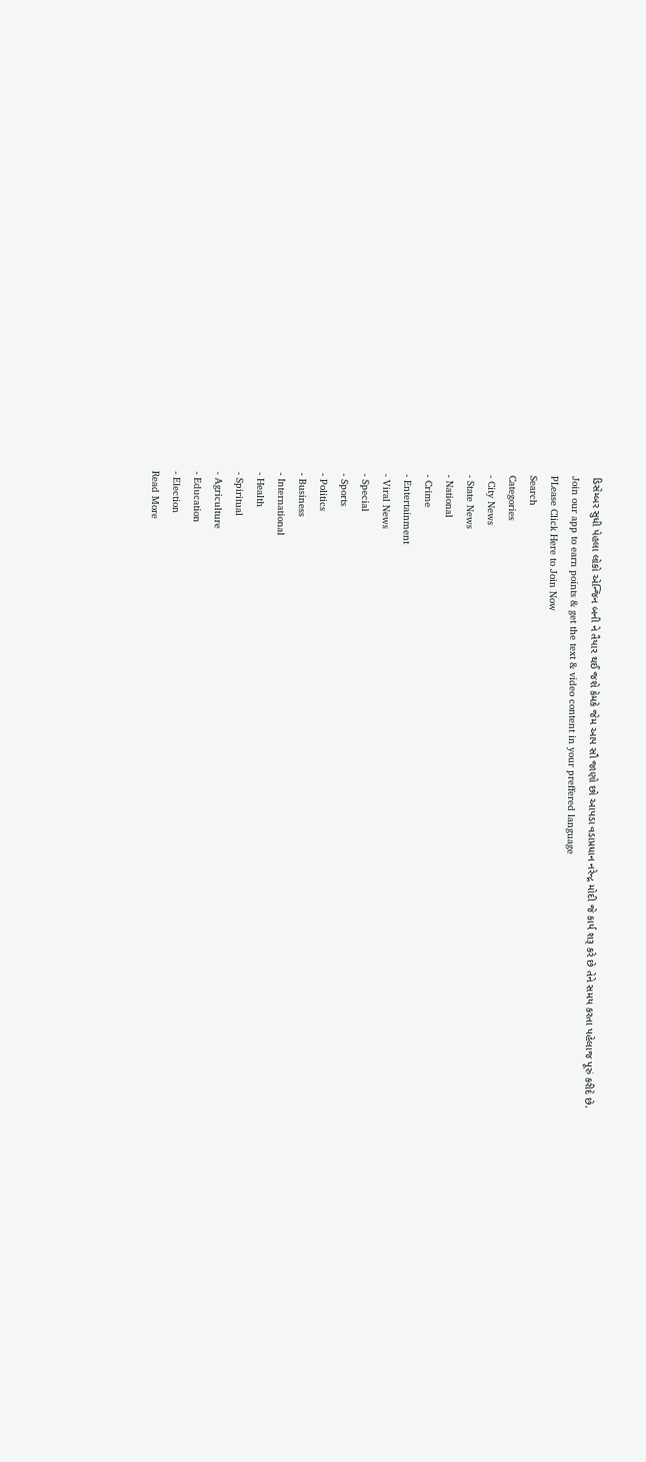ડિસેમ્બર સુધી પેહલા લોકો એન્જિન બની ને તૈયાર થઈ જશે કેમકે જેમ આપ સૌ જાણો છો આપડા વડાપ્રધાન નરેન્દ્ર મોદી જે કાર્ય શરૂ કરે છે તેને સમય કરતા પહેલાજ પૂરું કરીદે છે.
Join our app to earn points & get the text & video content in your preffered language
PLease Click Here to Join Now
Search
Categories
- City News
- State News
- National
- Crime
- Entertainment
- Viral News
- Special
- Sports
- Politics
- Business
- International
- Health
- Spiritual
- Agriculture
- Education
- Election
Read More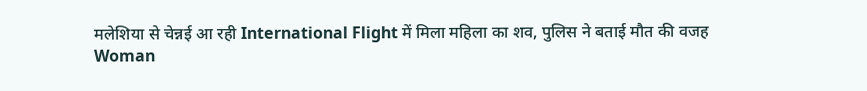मलेशिया से चेन्नई आ रही International Flight में मिला महिला का शव, पुलिस ने बताई मौत की वजह
Woman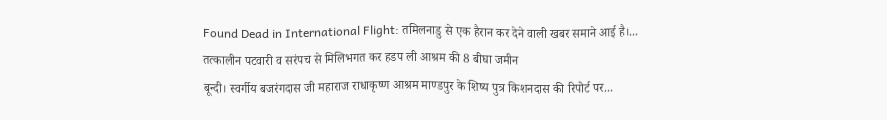Found Dead in International Flight: तमिलनाडु से एक हैरान कर देने वाली खबर समाने आई है।...
तत्कालीन पटवारी व सरंपच से मिलिभगत कर हडप ली आश्रम की 8 बीघा जमीन
बून्दी। स्वर्गीय बजरंगदास जी महाराज राधाकृष्ण आश्रम माण्डपुर के शिष्य पुत्र किशनदास की रिपोर्ट पर...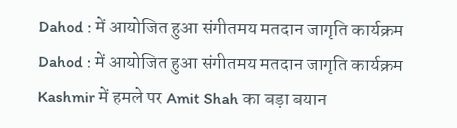Dahod : में आयोजित हुआ संगीतमय मतदान जागृति कार्यक्रम
Dahod : में आयोजित हुआ संगीतमय मतदान जागृति कार्यक्रम
Kashmir में हमले पर Amit Shah का बड़ा बयान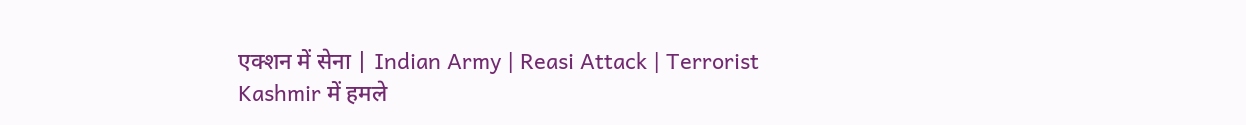एक्शन में सेना | Indian Army | Reasi Attack | Terrorist
Kashmir में हमले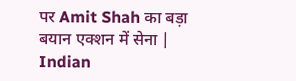पर Amit Shah का बड़ा बयान एक्शन में सेना | Indian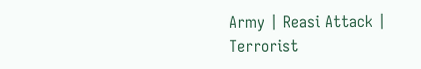Army | Reasi Attack | Terrorist